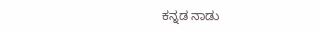ಕನ್ನಡ ನಾಡು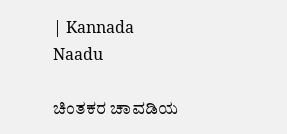| Kannada Naadu

ಚಿಂತಕರ ಚಾವಡಿಯ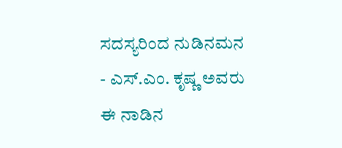ಸದಸ್ಯರಿಂದ ನುಡಿನಮನ - ಎಸ್.ಎಂ. ಕೃಷ್ಣ ಅವರು ಈ ನಾಡಿನ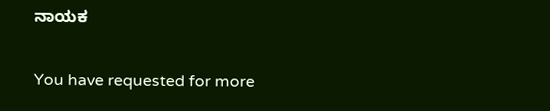ನಾಯಕ

You have requested for more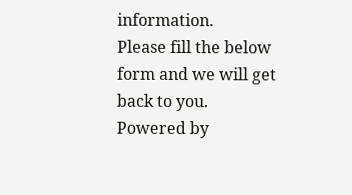information.
Please fill the below form and we will get back to you.
Powered by